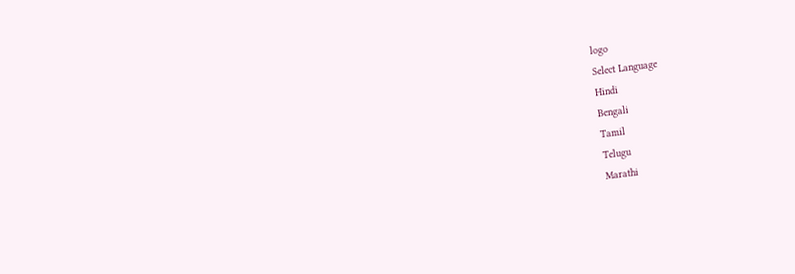logo
Select Language
Hindi
Bengali
Tamil
Telugu
Marathi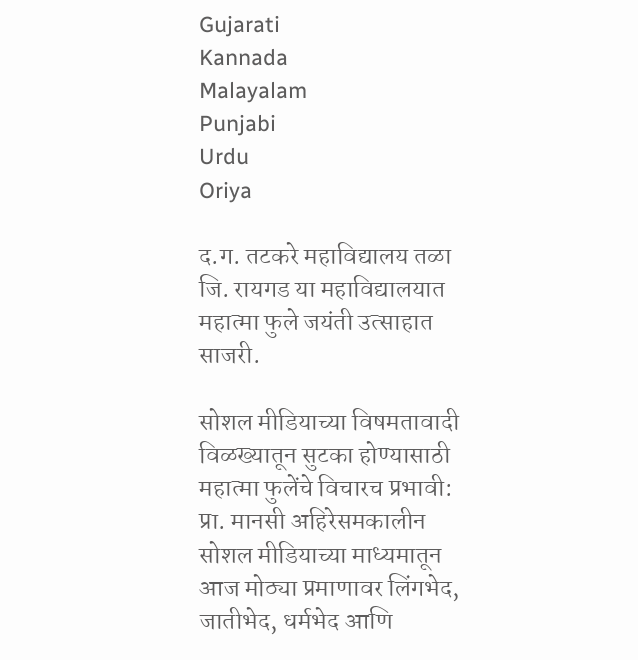Gujarati
Kannada
Malayalam
Punjabi
Urdu
Oriya

द.ग. तटकरे महाविद्यालय तळा जि. रायगड या महाविद्यालयात महात्मा फुले जयंती उत्साहात साजरी.

सोशल मीडियाच्या विषमतावादी विळख्यातून सुटका होण्यासाठी महात्मा फुलेंचे विचारच प्रभावी: प्रा. मानसी अहिरेसमकालीन सोशल मीडियाच्या माध्यमातून आज मोठ्या प्रमाणावर लिंगभेद, जातीभेद, धर्मभेद आणि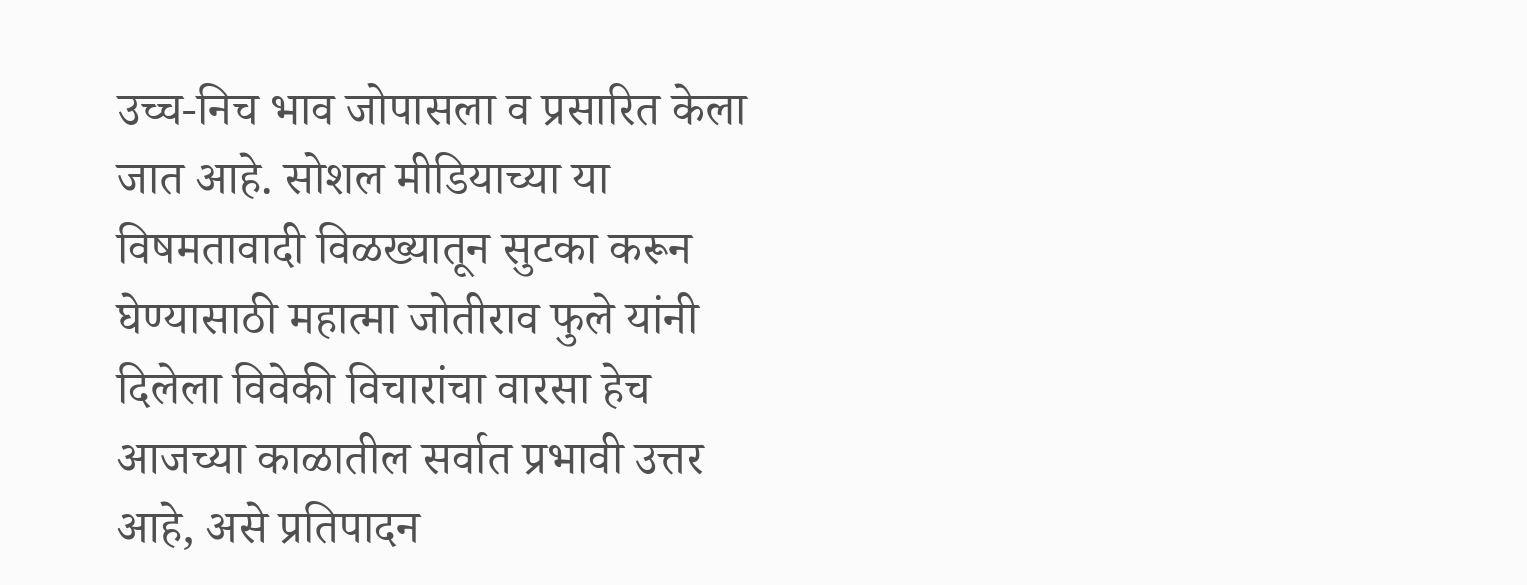उच्च-निच भाव जोपासला व प्रसारित केला जात आहे. सोशल मीडियाच्या या विषमतावादी विळख्यातून सुटका करून घेण्यासाठी महात्मा जोतीराव फुले यांनी दिलेला विवेकी विचारांचा वारसा हेच आजच्या काळातील सर्वात प्रभावी उत्तर आहे, असे प्रतिपादन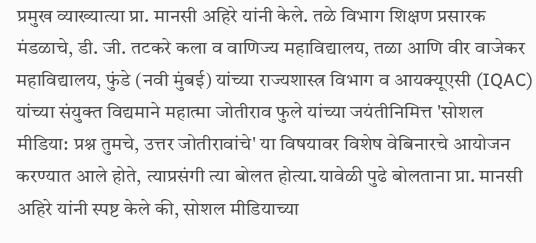प्रमुख व्याख्यात्या प्रा. मानसी अहिरे यांनी केले. तळे विभाग शिक्षण प्रसारक मंडळाचे, डी. जी. तटकरे कला व वाणिज्य महाविद्यालय, तळा आणि वीर वाजेकर महाविद्यालय, फुंडे (नवी मुंबई) यांच्या राज्यशास्त्र विभाग व आयक्यूएसी (IQAC) यांच्या संयुक्त विद्यमाने महात्मा जोतीराव फुले यांच्या जयंतीनिमित्त 'सोशल मीडिया: प्रश्न तुमचे, उत्तर जोतीरावांचे' या विषयावर विशेष वेबिनारचे आयोजन करण्यात आले होते, त्याप्रसंगी त्या बोलत होत्या.यावेळी पुढे बोलताना प्रा. मानसी अहिरे यांनी स्पष्ट केले की, सोशल मीडियाच्या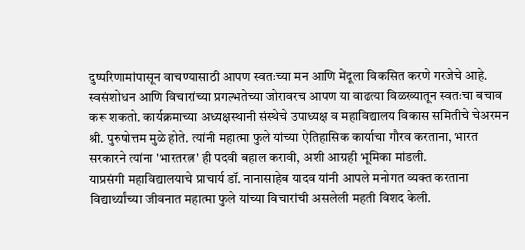दुष्परिणामांपासून वाचण्यासाठी आपण स्वतःच्या मन आणि मेंदूला विकसित करणे गरजेचे आहे. स्वसंशोधन आणि विचारांच्या प्रगल्भतेच्या जोरावरच आपण या वाढत्या विळख्यातून स्वतःचा बचाव करू शकतो. कार्यक्रमाच्या अध्यक्षस्थानी संस्थेचे उपाध्यक्ष व महाविद्यालय विकास समितीचे चेअरमन श्री. पुरुषोत्तम मुळे होते. त्यांनी महात्मा फुले यांच्या ऐतिहासिक कार्याचा गौरव करताना, भारत सरकारने त्यांना 'भारतरत्न' ही पदवी बहाल करावी, अशी आग्रही भूमिका मांडली.
याप्रसंगी महाविद्यालयाचे प्राचार्य डॉ. नानासाहेब यादव यांनी आपले मनोगत व्यक्त करताना विद्यार्थ्यांच्या जीवनात महात्मा फुले यांच्या विचारांची असलेली महती विशद केली.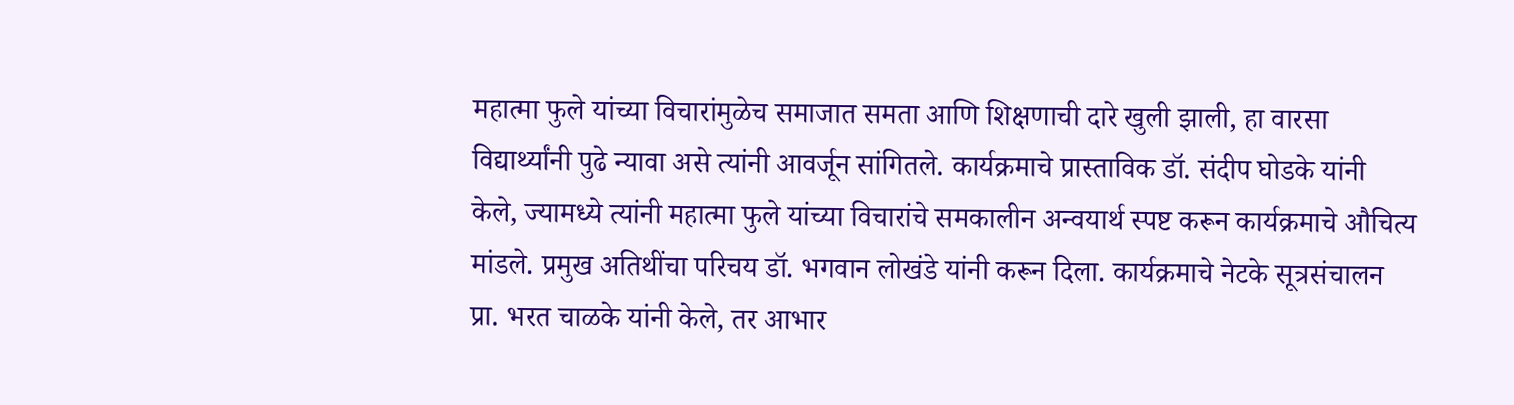महात्मा फुले यांच्या विचारांमुळेच समाजात समता आणि शिक्षणाची दारे खुली झाली, हा वारसा विद्यार्थ्यांनी पुढे न्यावा असे त्यांनी आवर्जून सांगितले. कार्यक्रमाचे प्रास्ताविक डॉ. संदीप घोडके यांनी केले, ज्यामध्ये त्यांनी महात्मा फुले यांच्या विचारांचे समकालीन अन्वयार्थ स्पष्ट करून कार्यक्रमाचे औचित्य मांडले. प्रमुख अतिथींचा परिचय डॉ. भगवान लोखंडे यांनी करून दिला. कार्यक्रमाचे नेटके सूत्रसंचालन प्रा. भरत चाळके यांनी केले, तर आभार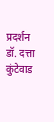प्रदर्शन डॉ. दत्ता कुंटेवाड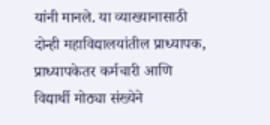यांनी मानले. या व्याख्यानासाठी दोन्ही महाविद्यालयांतील प्राध्यापक, प्राध्यापकेतर कर्मचारी आणि विद्यार्थी मोठ्या संख्येने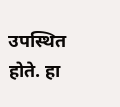उपस्थित होते. हा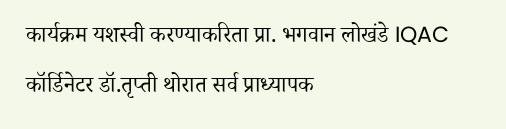कार्यक्रम यशस्वी करण्याकरिता प्रा. भगवान लोखंडे IQAC कॉर्डिनेटर डॉ.तृप्ती थोरात सर्व प्राध्यापक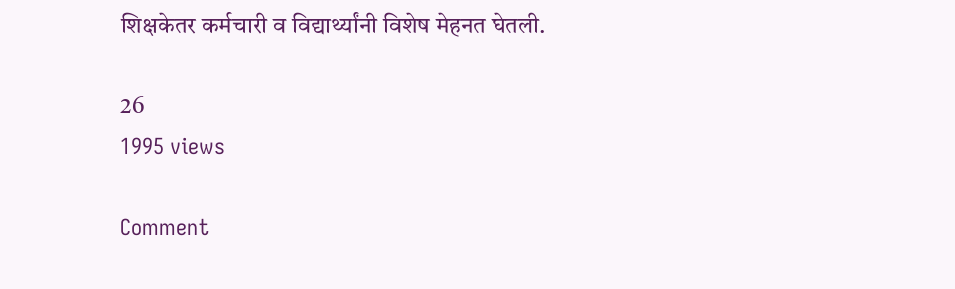शिक्षकेतर कर्मचारी व विद्यार्थ्यांनी विशेष मेहनत घेतली.

26
1995 views

Comment